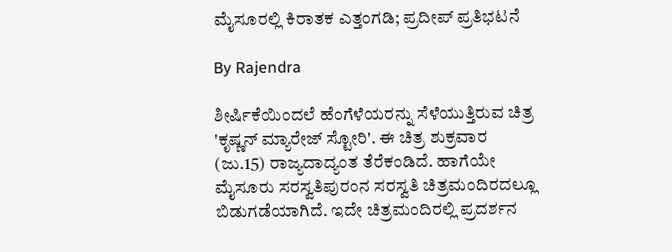ಮೈಸೂರಲ್ಲಿ ಕಿರಾತಕ ಎತ್ತಂಗಡಿ; ಪ್ರದೀಪ್ ಪ್ರತಿಭಟನೆ

By Rajendra

ಶೀರ್ಷಿಕೆಯಿಂದಲೆ ಹೆಂಗೆಳೆಯರನ್ನು ಸೆಳೆಯುತ್ತಿರುವ ಚಿತ್ರ 'ಕೃಷ್ಣನ್ ಮ್ಯಾರೇಜ್ ಸ್ಟೋರಿ'. ಈ ಚಿತ್ರ ಶುಕ್ರವಾರ (ಜು.15) ರಾಜ್ಯದಾದ್ಯಂತ ತೆರೆಕಂಡಿದೆ. ಹಾಗೆಯೇ ಮೈಸೂರು ಸರಸ್ವತಿಪುರಂನ ಸರಸ್ವತಿ ಚಿತ್ರಮಂದಿರದಲ್ಲೂ ಬಿಡುಗಡೆಯಾಗಿದೆ. ಇದೇ ಚಿತ್ರಮಂದಿರಲ್ಲಿ ಪ್ರದರ್ಶನ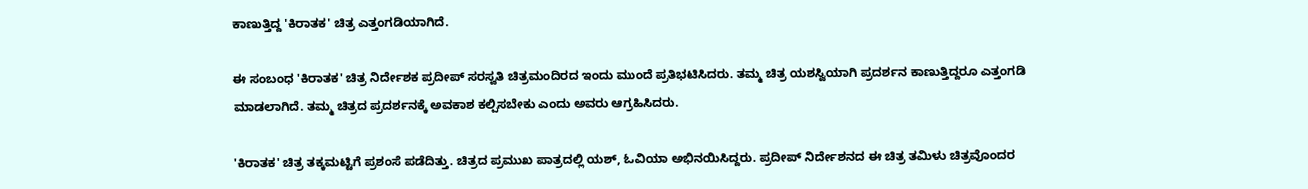ಕಾಣುತ್ತಿದ್ದ 'ಕಿರಾತಕ' ಚಿತ್ರ ಎತ್ತಂಗಡಿಯಾಗಿದೆ.

ಈ ಸಂಬಂಧ 'ಕಿರಾತಕ' ಚಿತ್ರ ನಿರ್ದೇಶಕ ಪ್ರದೀಪ್ ಸರಸ್ವತಿ ಚಿತ್ರಮಂದಿರದ ಇಂದು ಮುಂದೆ ಪ್ರತಿಭಟಿಸಿದರು. ತಮ್ಮ ಚಿತ್ರ ಯಶಸ್ವಿಯಾಗಿ ಪ್ರದರ್ಶನ ಕಾಣುತ್ತಿದ್ದರೂ ಎತ್ತಂಗಡಿ ಮಾಡಲಾಗಿದೆ. ತಮ್ಮ ಚಿತ್ರದ ಪ್ರದರ್ಶನಕ್ಕೆ ಅವಕಾಶ ಕಲ್ಪಿಸಬೇಕು ಎಂದು ಅವರು ಆಗ್ರಹಿಸಿದರು.

'ಕಿರಾತಕ' ಚಿತ್ರ ತಕ್ಕಮಟ್ಟಿಗೆ ಪ್ರಶಂಸೆ ಪಡೆದಿತ್ತು. ಚಿತ್ರದ ಪ್ರಮುಖ ಪಾತ್ರದಲ್ಲಿ ಯಶ್, ಓವಿಯಾ ಅಭಿನಯಿಸಿದ್ದರು. ಪ್ರದೀಪ್ ನಿರ್ದೇಶನದ ಈ ಚಿತ್ರ ತಮಿಳು ಚಿತ್ರವೊಂದರ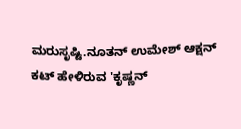ಮರುಸೃಷ್ಟಿ.ನೂತನ್ ಉಮೇಶ್ ಆಕ್ಷನ್ ಕಟ್ ಹೇಳಿರುವ 'ಕೃಷ್ಣನ್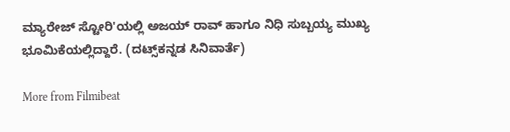ಮ್ಯಾರೇಜ್ ಸ್ಟೋರಿ'ಯಲ್ಲಿ ಅಜಯ್ ರಾವ್ ಹಾಗೂ ನಿಧಿ ಸುಬ್ಬಯ್ಯ ಮುಖ್ಯ ಭೂಮಿಕೆಯಲ್ಲಿದ್ದಾರೆ. (ದಟ್ಸ್‌ಕನ್ನಡ ಸಿನಿವಾರ್ತೆ)

More from Filmibeat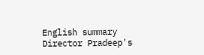English summary
Director Pradeep's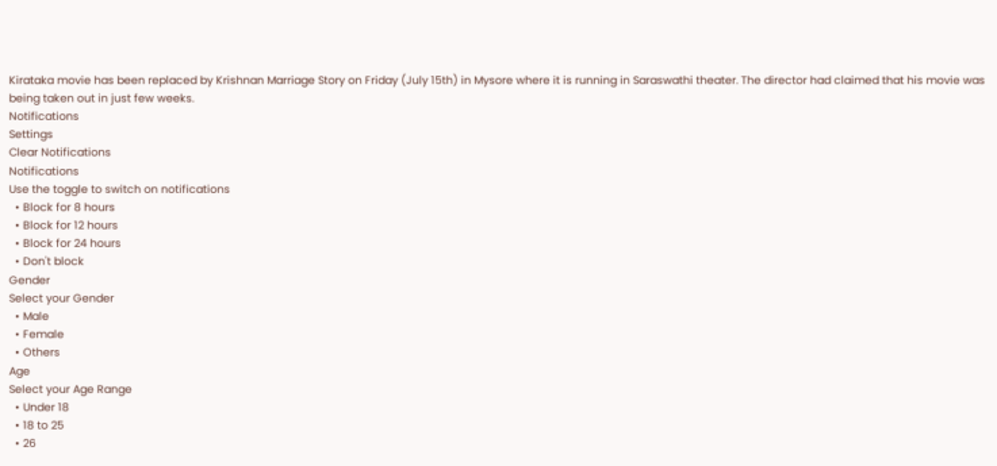Kirataka movie has been replaced by Krishnan Marriage Story on Friday (July 15th) in Mysore where it is running in Saraswathi theater. The director had claimed that his movie was being taken out in just few weeks.
Notifications
Settings
Clear Notifications
Notifications
Use the toggle to switch on notifications
  • Block for 8 hours
  • Block for 12 hours
  • Block for 24 hours
  • Don't block
Gender
Select your Gender
  • Male
  • Female
  • Others
Age
Select your Age Range
  • Under 18
  • 18 to 25
  • 26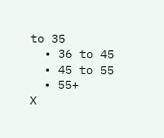to 35
  • 36 to 45
  • 45 to 55
  • 55+
X